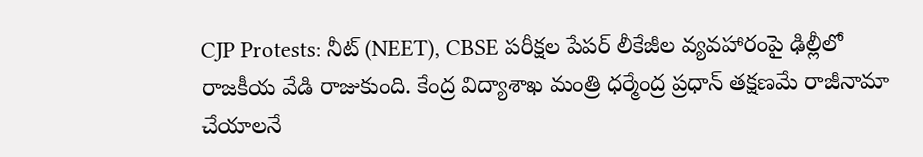CJP Protests: నీట్ (NEET), CBSE పరీక్షల పేపర్ లీకేజీల వ్యవహారంపై ఢిల్లీలో రాజకీయ వేడి రాజుకుంది. కేంద్ర విద్యాశాఖ మంత్రి ధర్మేంద్ర ప్రధాన్ తక్షణమే రాజీనామా చేయాలనే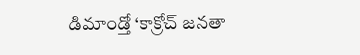డిమాండ్తో ‘కాక్రోచ్ జనతా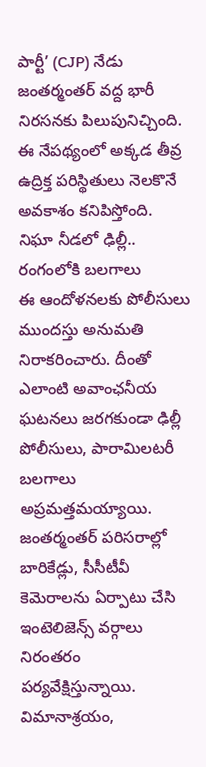పార్టీ’ (CJP) నేడు జంతర్మంతర్ వద్ద భారీ నిరసనకు పిలుపునిచ్చింది. ఈ నేపథ్యంలో అక్కడ తీవ్ర ఉద్రిక్త పరిస్థితులు నెలకొనే అవకాశం కనిపిస్తోంది.
నిఘా నీడలో ఢిల్లీ.. రంగంలోకి బలగాలు
ఈ ఆందోళనలకు పోలీసులు ముందస్తు అనుమతి నిరాకరించారు. దీంతో ఎలాంటి అవాంఛనీయ ఘటనలు జరగకుండా ఢిల్లీ పోలీసులు, పారామిలటరీ బలగాలు అప్రమత్తమయ్యాయి. జంతర్మంతర్ పరిసరాల్లో బారికేడ్లు, సీసీటీవీ కెమెరాలను ఏర్పాటు చేసి ఇంటెలిజెన్స్ వర్గాలు నిరంతరం పర్యవేక్షిస్తున్నాయి. విమానాశ్రయం,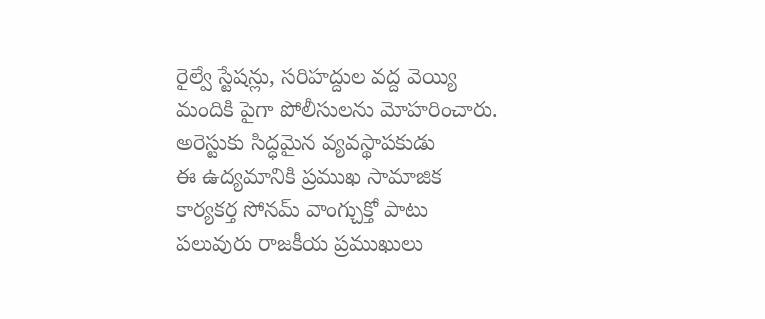రైల్వే స్టేషన్లు, సరిహద్దుల వద్ద వెయ్యి మందికి పైగా పోలీసులను మోహరించారు.
అరెస్టుకు సిద్ధమైన వ్యవస్థాపకుడు
ఈ ఉద్యమానికి ప్రముఖ సామాజిక కార్యకర్త సోనమ్ వాంగ్చుక్తో పాటు పలువురు రాజకీయ ప్రముఖులు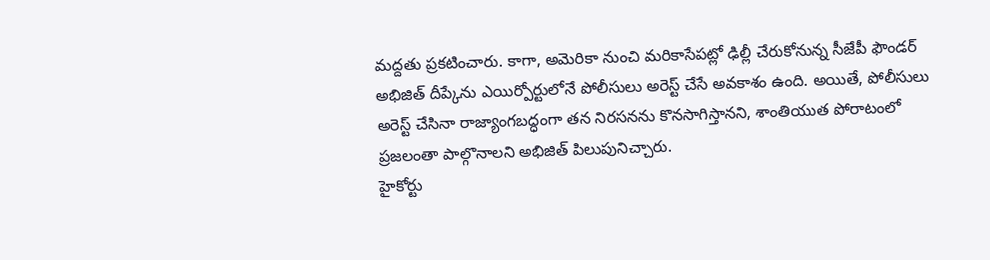మద్దతు ప్రకటించారు. కాగా, అమెరికా నుంచి మరికాసేపట్లో ఢిల్లీ చేరుకోనున్న సీజేపీ ఫౌండర్ అభిజిత్ దీప్కేను ఎయిర్పోర్టులోనే పోలీసులు అరెస్ట్ చేసే అవకాశం ఉంది. అయితే, పోలీసులు అరెస్ట్ చేసినా రాజ్యాంగబద్ధంగా తన నిరసనను కొనసాగిస్తానని, శాంతియుత పోరాటంలో ప్రజలంతా పాల్గొనాలని అభిజిత్ పిలుపునిచ్చారు.
హైకోర్టు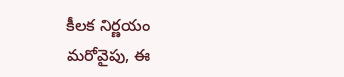కీలక నిర్ణయం
మరోవైపు, ఈ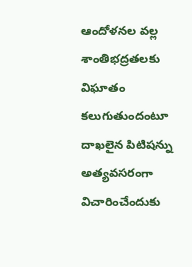ఆందోళనల వల్ల శాంతిభద్రతలకు విఘాతం కలుగుతుందంటూ దాఖలైన పిటిషన్ను అత్యవసరంగా విచారించేందుకు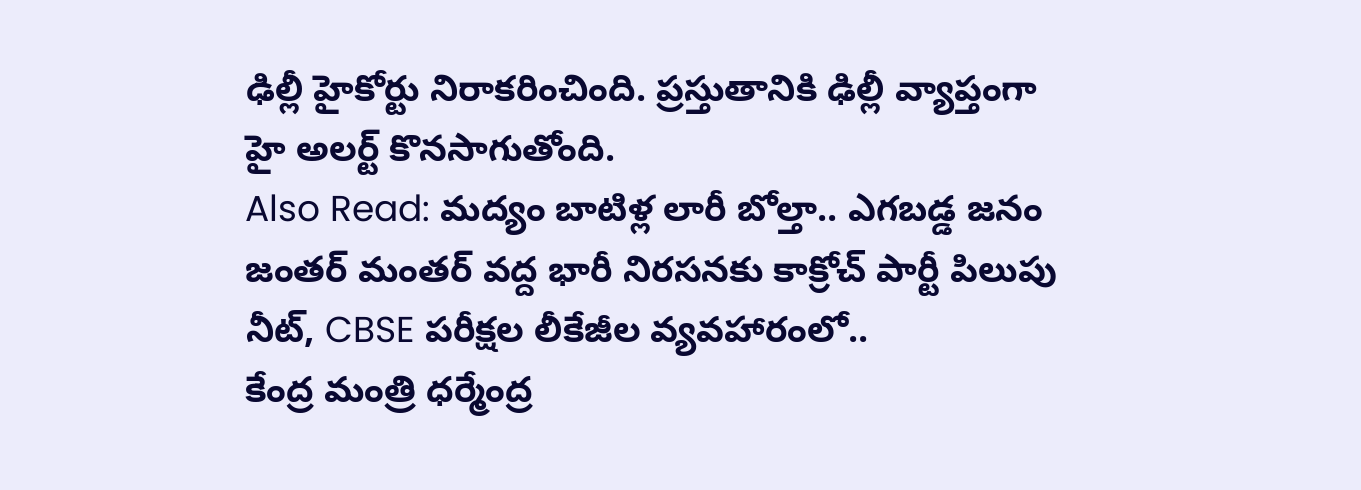ఢిల్లీ హైకోర్టు నిరాకరించింది. ప్రస్తుతానికి ఢిల్లీ వ్యాప్తంగా హై అలర్ట్ కొనసాగుతోంది.
Also Read: మద్యం బాటిళ్ల లారీ బోల్తా.. ఎగబడ్డ జనం
జంతర్ మంతర్ వద్ద భారీ నిరసనకు కాక్రోచ్ పార్టీ పిలుపు
నీట్, CBSE పరీక్షల లీకేజీల వ్యవహారంలో..
కేంద్ర మంత్రి ధర్మేంద్ర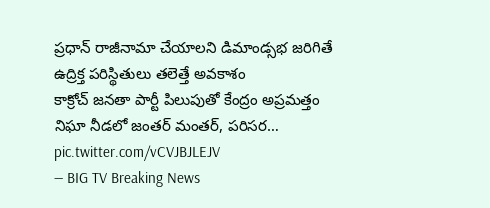ప్రధాన్ రాజీనామా చేయాలని డిమాండ్సభ జరిగితే ఉద్రిక్త పరిస్థితులు తలెత్తే అవకాశం
కాక్రోచ్ జనతా పార్టీ పిలుపుతో కేంద్రం అప్రమత్తం
నిఘా నీడలో జంతర్ మంతర్, పరిసర… pic.twitter.com/vCVJBJLEJV
— BIG TV Breaking News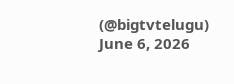(@bigtvtelugu) June 6, 2026